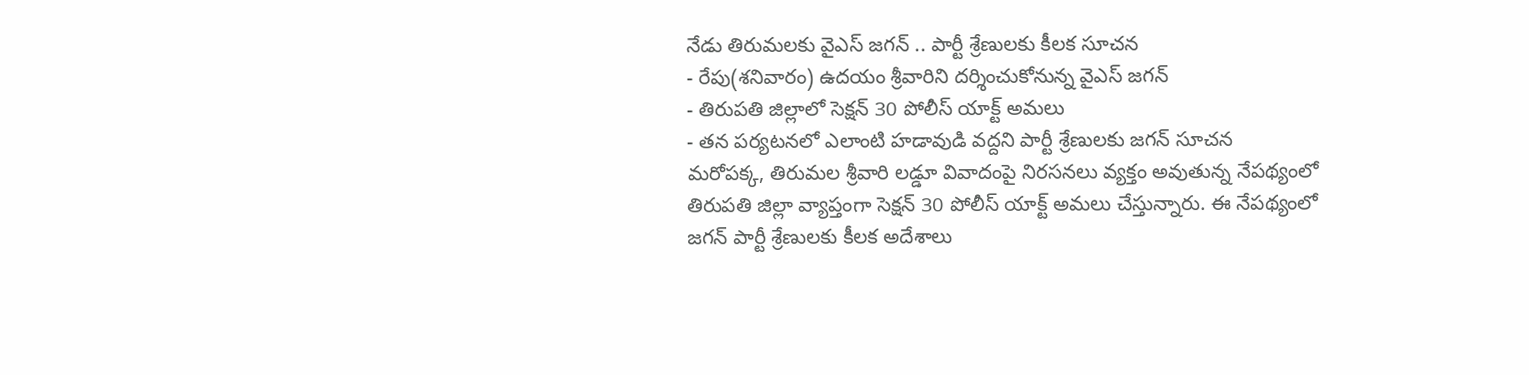నేడు తిరుమలకు వైఎస్ జగన్ .. పార్టీ శ్రేణులకు కీలక సూచన
- రేపు(శనివారం) ఉదయం శ్రీవారిని దర్శించుకోనున్న వైఎస్ జగన్
- తిరుపతి జిల్లాలో సెక్షన్ 30 పోలీస్ యాక్ట్ అమలు
- తన పర్యటనలో ఎలాంటి హడావుడి వద్దని పార్టీ శ్రేణులకు జగన్ సూచన
మరోపక్క, తిరుమల శ్రీవారి లడ్డూ వివాదంపై నిరసనలు వ్యక్తం అవుతున్న నేపథ్యంలో తిరుపతి జిల్లా వ్యాప్తంగా సెక్షన్ 30 పోలీస్ యాక్ట్ అమలు చేస్తున్నారు. ఈ నేపథ్యంలో జగన్ పార్టీ శ్రేణులకు కీలక అదేశాలు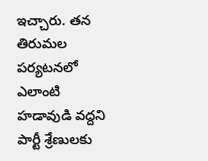ఇచ్చారు. తన తిరుమల పర్యటనలో ఎలాంటి హడావుడి వద్దని పార్టీ శ్రేణులకు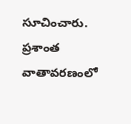సూచించారు. ప్రశాంత వాతావరణంలో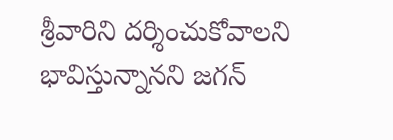శ్రీవారిని దర్శించుకోవాలని భావిస్తున్నానని జగన్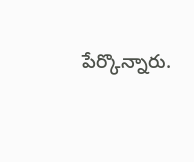పేర్కొన్నారు.